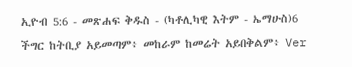ኢዮብ 5:6 - መጽሐፍ ቅዱስ - (ካቶሊካዊ እትም - ኤማሁስ)6 ችግር ከትቢያ አይመጣም፥ መከራም ከመሬት አይበቅልም፥ Ver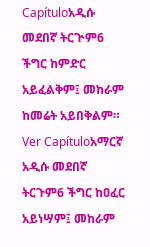Capítuloአዲሱ መደበኛ ትርጒም6 ችግር ከምድር አይፈልቅም፤ መከራም ከመሬት አይበቅልም። Ver Capítuloአማርኛ አዲሱ መደበኛ ትርጉም6 ችግር ከዐፈር አይነሣም፤ መከራም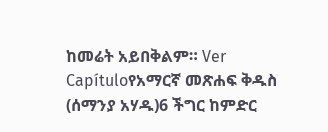ከመሬት አይበቅልም። Ver Capítuloየአማርኛ መጽሐፍ ቅዱስ (ሰማንያ አሃዱ)6 ችግር ከምድር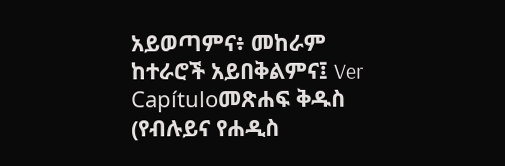አይወጣምና፥ መከራም ከተራሮች አይበቅልምና፤ Ver Capítuloመጽሐፍ ቅዱስ (የብሉይና የሐዲስ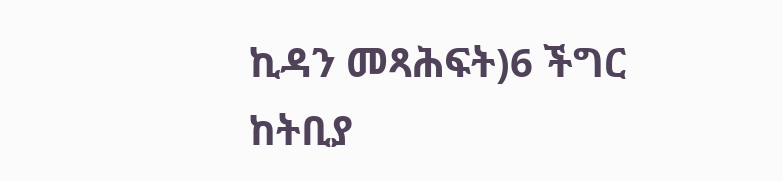ኪዳን መጻሕፍት)6 ችግር ከትቢያ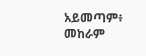አይመጣም፥ መከራም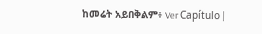ከመሬት አይበቅልም፥ Ver Capítulo |